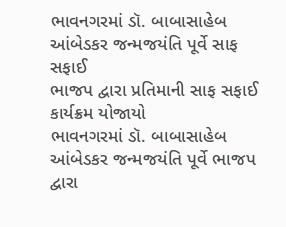ભાવનગરમાં ડૉ. બાબાસાહેબ આંબેડકર જન્મજયંતિ પૂર્વે સાફ સફાઈ
ભાજપ દ્વારા પ્રતિમાની સાફ સફાઈ કાર્યક્રમ યોજાયો
ભાવનગરમાં ડૉ. બાબાસાહેબ આંબેડકર જન્મજયંતિ પૂર્વે ભાજપ દ્વારા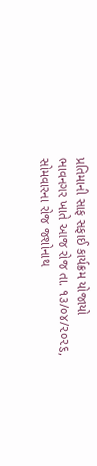પ્રતિમાની સાફ સફાઈ કાર્યક્રમ યોજાયો
ભાવનગર ખાતે આજ રોજ તા. ૧૩/૦૪/૨૦૨૬, સોમવારના રોજ જશોનાથ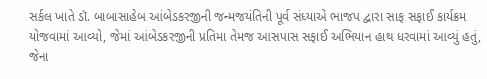સર્કલ ખાતે ડૉ. બાબાસાહેબ આંબેડકરજીની જન્મજયંતિની પૂર્વ સંધ્યાએ ભાજપ દ્વારા સાફ સફાઈ કાર્યક્રમ યોજવામાં આવ્યો, જેમાં આંબેડકરજીની પ્રતિમા તેમજ આસપાસ સફાઈ અભિયાન હાથ ધરવામાં આવ્યું હતું, જેના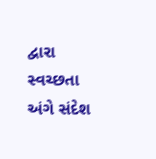દ્વારા સ્વચ્છતા અંગે સંદેશ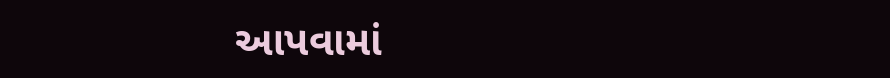આપવામાં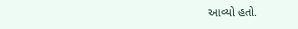આવ્યો હતો.